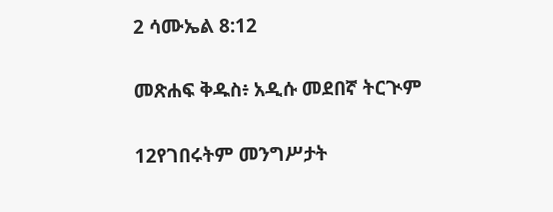2 ሳሙኤል 8:12

መጽሐፍ ቅዱስ፥ አዲሱ መደበኛ ትርጒም

12የገበሩትም መንግሥታት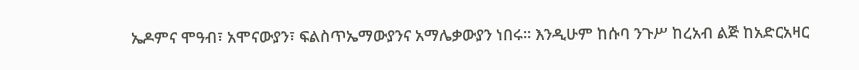ኤዶምና ሞዓብ፣ አሞናውያን፣ ፍልስጥኤማውያንና አማሌቃውያን ነበሩ። እንዲሁም ከሱባ ንጉሥ ከረአብ ልጅ ከአድርአዛር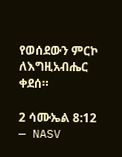የወሰደውን ምርኮ ለእግዚአብሔር ቀደሰ።

2 ሳሙኤል 8:12 — NASV